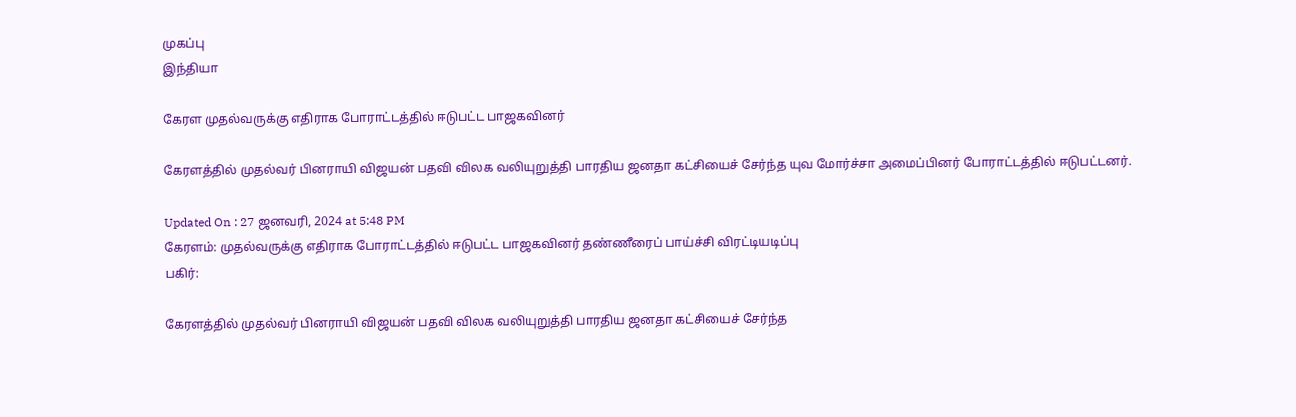முகப்பு
இந்தியா

கேரள முதல்வருக்கு எதிராக போராட்டத்தில் ஈடுபட்ட பாஜகவினர்

கேரளத்தில் முதல்வர் பினராயி விஜயன் பதவி விலக வலியுறுத்தி பாரதிய ஜனதா கட்சியைச் சேர்ந்த யுவ மோர்ச்சா அமைப்பினர் போராட்டத்தில் ஈடுபட்டனர்.

Updated On : 27 ஜனவரி, 2024 at 5:48 PM
கேரளம்: முதல்வருக்கு எதிராக போராட்டத்தில் ஈடுபட்ட பாஜகவினர் தண்ணீரைப் பாய்ச்சி விரட்டியடிப்பு
பகிர்:

கேரளத்தில் முதல்வர் பினராயி விஜயன் பதவி விலக வலியுறுத்தி பாரதிய ஜனதா கட்சியைச் சேர்ந்த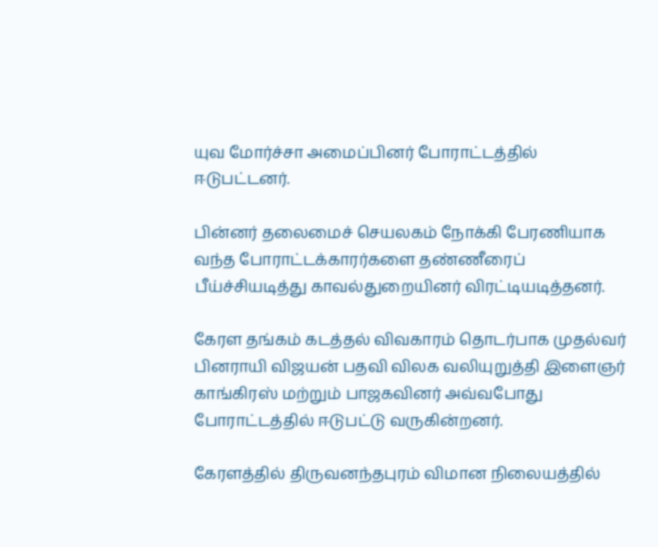யுவ மோர்ச்சா அமைப்பினர் போராட்டத்தில் ஈடுபட்டனர்.

பின்னர் தலைமைச் செயலகம் நோக்கி பேரணியாக வந்த போராட்டக்காரர்களை தண்ணீரைப் பீய்ச்சியடித்து காவல்துறையினர் விரட்டியடித்தனர்.

கேரள தங்கம் கடத்தல் விவகாரம் தொடர்பாக முதல்வர் பினராயி விஜயன் பதவி விலக வலியுறுத்தி இளைஞர் காங்கிரஸ் மற்றும் பாஜகவினர் அவ்வபோது போராட்டத்தில் ஈடுபட்டு வருகின்றனர்.

கேரளத்தில் திருவனந்தபுரம் விமான நிலையத்தில்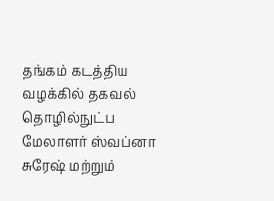தங்கம் கடத்திய வழக்கில் தகவல் தொழில்நுட்ப மேலாளர் ஸ்வப்னா சுரேஷ் மற்றும்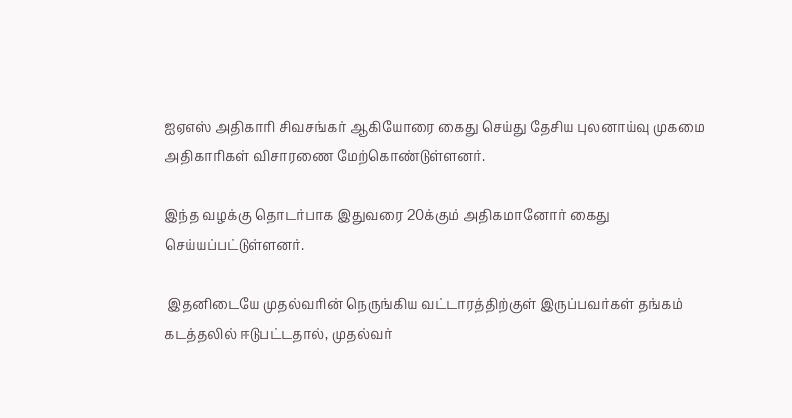ஐஏஎஸ் அதிகாரி சிவசங்கர் ஆகியோரை கைது செய்து தேசிய புலனாய்வு முகமை அதிகாரிகள் விசாரணை மேற்கொண்டுள்ளனர்.

இந்த வழக்கு தொடர்பாக இதுவரை 20க்கும் அதிகமானோர் கைது செய்யப்பட்டுள்ளனர்.

 இதனிடையே முதல்வரின் நெருங்கிய வட்டாரத்திற்குள் இருப்பவர்கள் தங்கம் கடத்தலில் ஈடுபட்டதால், முதல்வர்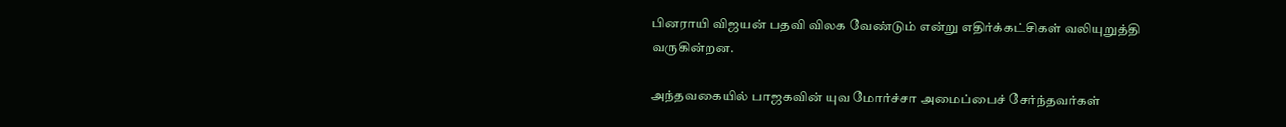பினராயி விஜயன் பதவி விலக வேண்டும் என்று எதிர்க்கட்சிகள் வலியுறுத்தி வருகின்றன.

அந்தவகையில் பாஜகவின் யுவ மோர்ச்சா அமைப்பைச் சேர்ந்தவர்கள்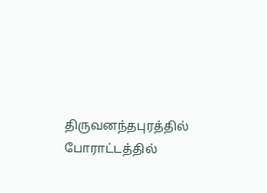திருவனந்தபுரத்தில் போராட்டத்தில்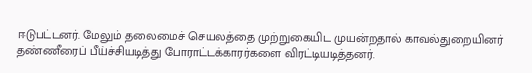ஈடுபட்டனர். மேலும் தலைமைச் செயலத்தை முற்றுகையிட முயன்றதால் காவல்துறையினர் தண்ணீரைப் பீய்ச்சியடித்து போராட்டக்காரர்களை விரட்டியடித்தனர்.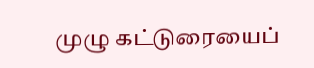முழு கட்டுரையைப்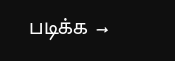படிக்க →